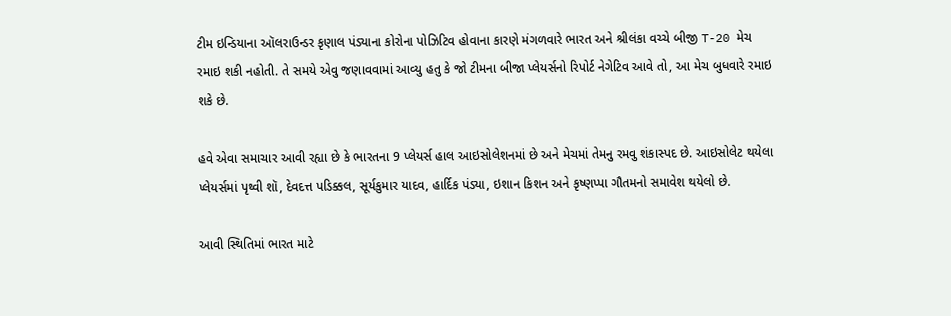ટીમ ઇન્ડિયાના ઑલરાઉન્ડર કૃણાલ પંડ્યાના કોરોના પોઝિટિવ હોવાના કારણે મંગળવારે ભારત અને શ્રીલંકા વચ્ચે બીજી T-20 મેચ રમાઇ શકી નહોતી. તે સમયે એવુ જણાવવામાં આવ્યુ હતુ કે જો ટીમના બીજા પ્લેયર્સનો રિપોર્ટ નેગેટિવ આવે તો, આ મેચ બુધવારે રમાઇ શકે છે.

હવે એવા સમાચાર આવી રહ્યા છે કે ભારતના 9 પ્લેયર્સ હાલ આઇસોલેશનમાં છે અને મેચમાં તેમનુ રમવુ શંકાસ્પદ છે. આઇસોલેટ થયેલા પ્લેયર્સમાં પૃથ્વી શૉ, દેવદત્ત પડિક્કલ, સૂર્યકુમાર યાદવ, હાર્દિક પંડ્યા, ઇશાન કિશન અને કૃષ્ણપ્પા ગૌતમનો સમાવેશ થયેલો છે.

આવી સ્થિતિમાં ભારત માટે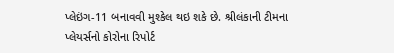પ્લેઇંગ-11 બનાવવી મુશ્કેલ થઇ શકે છે. શ્રીલંકાની ટીમના પ્લેયર્સનો કોરોના રિપોર્ટ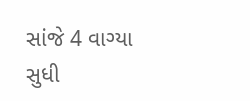સાંજે 4 વાગ્યા સુધી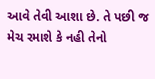આવે તેવી આશા છે. તે પછી જ મેચ રમાશે કે નહી તેનો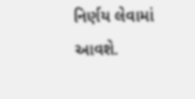નિર્ણય લેવામાં આવશે.